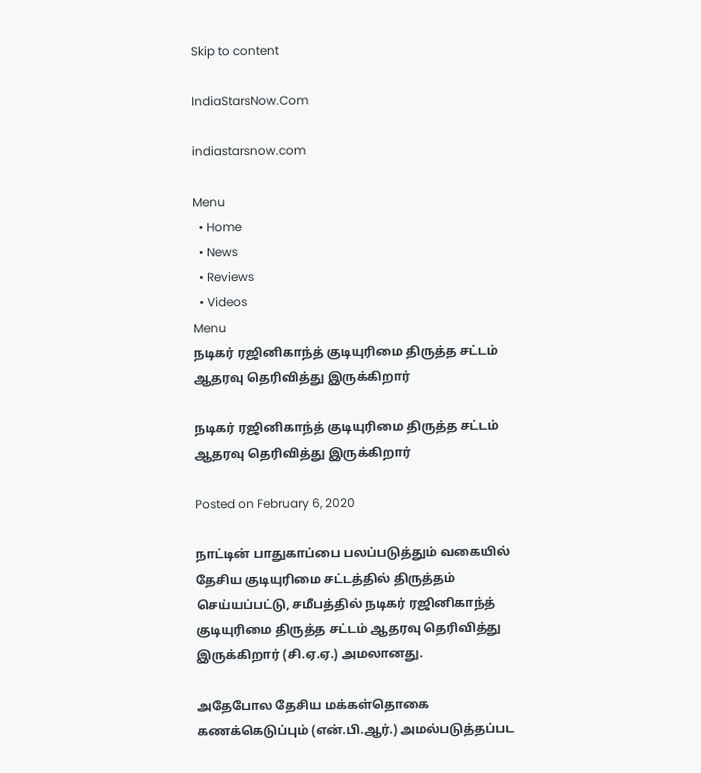Skip to content

IndiaStarsNow.Com

indiastarsnow.com

Menu
  • Home
  • News
  • Reviews
  • Videos
Menu
நடிகர் ரஜினிகாந்த் குடியுரிமை திருத்த சட்டம் ஆதரவு தெரிவித்து இருக்கிறார்

நடிகர் ரஜினிகாந்த் குடியுரிமை திருத்த சட்டம் ஆதரவு தெரிவித்து இருக்கிறார்

Posted on February 6, 2020

நாட்டின் பாதுகாப்பை பலப்படுத்தும் வகையில் தேசிய குடியுரிமை சட்டத்தில் திருத்தம் செய்யப்பட்டு, சமீபத்தில் நடிகர் ரஜினிகாந்த் குடியுரிமை திருத்த சட்டம் ஆதரவு தெரிவித்து இருக்கிறார் (சி.ஏ.ஏ.) அமலானது.

அதேபோல தேசிய மக்கள்தொகை கணக்கெடுப்பும் (என்.பி.ஆர்.) அமல்படுத்தப்பட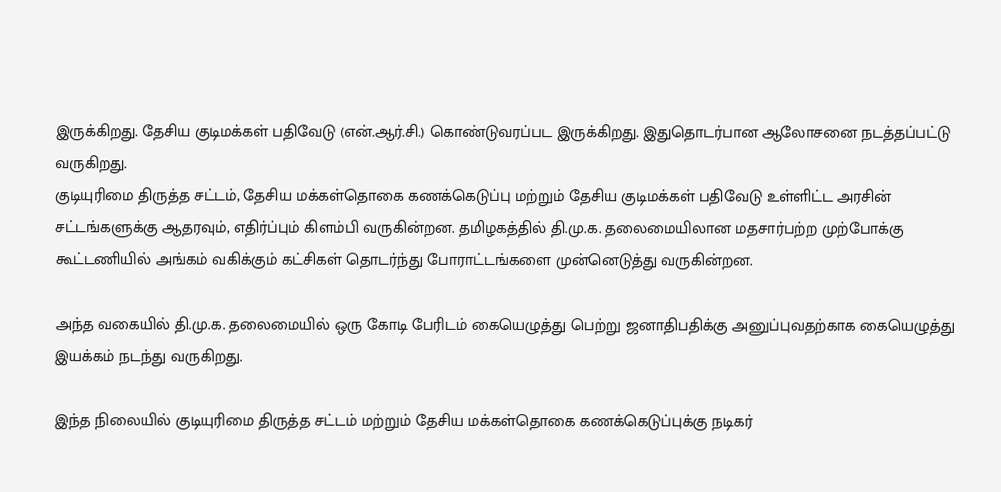இருக்கிறது. தேசிய குடிமக்கள் பதிவேடு (என்.ஆர்.சி.) கொண்டுவரப்பட இருக்கிறது. இதுதொடர்பான ஆலோசனை நடத்தப்பட்டு வருகிறது.
குடியுரிமை திருத்த சட்டம், தேசிய மக்கள்தொகை கணக்கெடுப்பு மற்றும் தேசிய குடிமக்கள் பதிவேடு உள்ளிட்ட அரசின் சட்டங்களுக்கு ஆதரவும், எதிர்ப்பும் கிளம்பி வருகின்றன. தமிழகத்தில் தி.மு.க. தலைமையிலான மதசார்பற்ற முற்போக்கு கூட்டணியில் அங்கம் வகிக்கும் கட்சிகள் தொடர்ந்து போராட்டங்களை முன்னெடுத்து வருகின்றன.

அந்த வகையில் தி.மு.க. தலைமையில் ஒரு கோடி பேரிடம் கையெழுத்து பெற்று ஜனாதிபதிக்கு அனுப்புவதற்காக கையெழுத்து இயக்கம் நடந்து வருகிறது.

இந்த நிலையில் குடியுரிமை திருத்த சட்டம் மற்றும் தேசிய மக்கள்தொகை கணக்கெடுப்புக்கு நடிகர்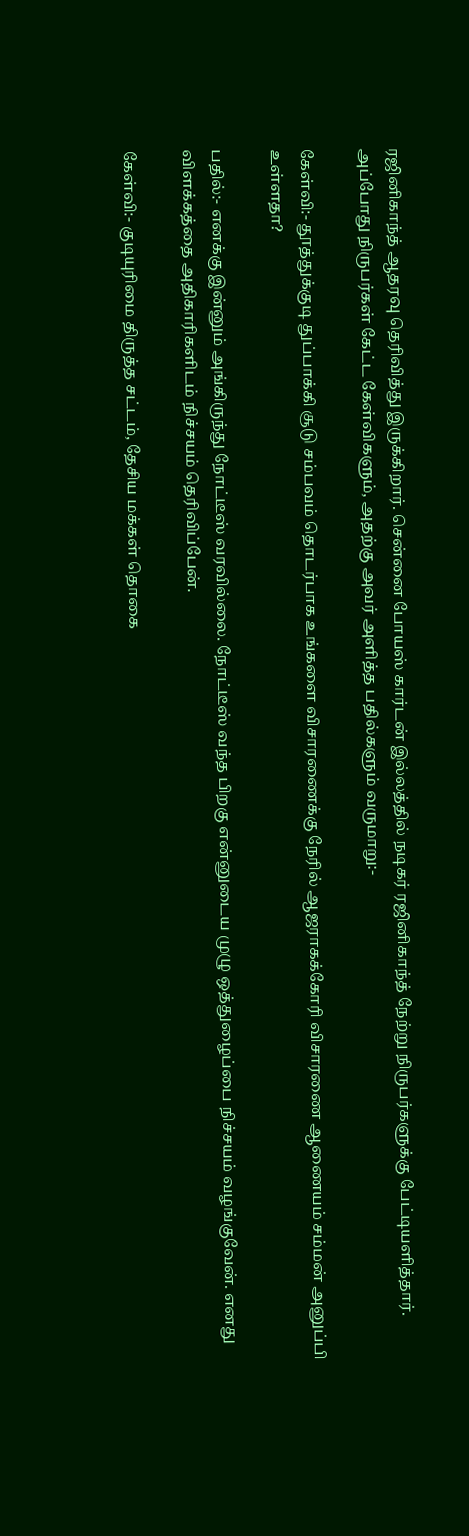ரஜினிகாந்த் ஆதரவு தெரிவித்து இருக்கிறார். சென்னை போயஸ் கார்டன் இல்லத்தில் நடிகர் ரஜினிகாந்த் நேற்று நிருபர்களுக்கு பேட்டியளித்தார். அப்போது நிருபர்கள் கேட்ட கேள்விகளும், அதற்கு அவர் அளித்த பதில்களும் வருமாறு:-

கேள்வி:- தூத்துக்குடி துப்பாக்கி சூடு சம்பவம் தொடர்பாக உங்களை விசாரணைக்கு நேரில் ஆஜராகக்கோரி விசாரணை ஆணையம் சம்மன் அனுப்பி உள்ளதா?

பதில்:- எனக்கு இன்னும் அங்கிருந்து நோட்டீஸ் வரவில்லை. நோட்டீஸ் வந்த பிறகு என்னுடைய முழு ஒத்துழைப்பை நிச்சயம் வழங்குவேன். எனது விளக்கத்தை அதிகாரிகளிடம் நிச்சயம் தெரிவிப்பேன்.

கேள்வி:- குடியுரிமை திருத்த சட்டம், தேசிய மக்கள் தொகை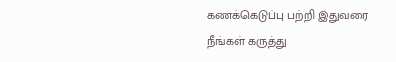கணக்கெடுப்பு பற்றி இதுவரை நீங்கள் கருத்து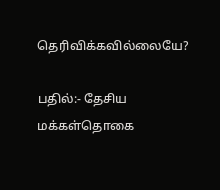தெரிவிக்கவில்லையே?

பதில்:- தேசிய மக்கள்தொகை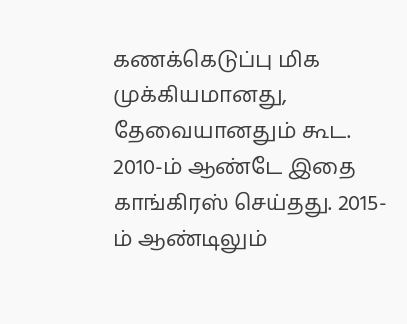கணக்கெடுப்பு மிக முக்கியமானது, தேவையானதும் கூட. 2010-ம் ஆண்டே இதை காங்கிரஸ் செய்தது. 2015-ம் ஆண்டிலும்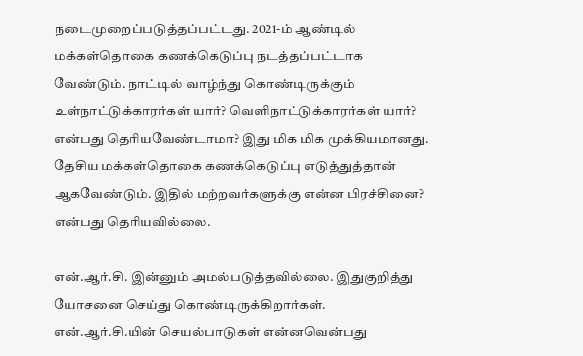நடைமுறைப்படுத்தப்பட்டது. 2021-ம் ஆண்டில் மக்கள்தொகை கணக்கெடுப்பு நடத்தப்பட்டாக வேண்டும். நாட்டில் வாழ்ந்து கொண்டிருக்கும் உள்நாட்டுக்காரர்கள் யார்? வெளிநாட்டுக்காரர்கள் யார்? என்பது தெரியவேண்டாமா? இது மிக மிக முக்கியமானது. தேசிய மக்கள்தொகை கணக்கெடுப்பு எடுத்துத்தான் ஆகவேண்டும். இதில் மற்றவர்களுக்கு என்ன பிரச்சினை? என்பது தெரியவில்லை.

என்.ஆர்.சி. இன்னும் அமல்படுத்தவில்லை. இதுகுறித்து யோசனை செய்து கொண்டிருக்கிறார்கள். என்.ஆர்.சி.யின் செயல்பாடுகள் என்னவென்பது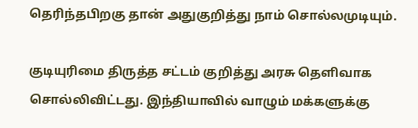தெரிந்தபிறகு தான் அதுகுறித்து நாம் சொல்லமுடியும்.

குடியுரிமை திருத்த சட்டம் குறித்து அரசு தெளிவாக சொல்லிவிட்டது. இந்தியாவில் வாழும் மக்களுக்கு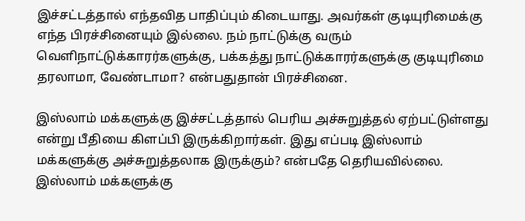இச்சட்டத்தால் எந்தவித பாதிப்பும் கிடையாது. அவர்கள் குடியுரிமைக்கு எந்த பிரச்சினையும் இல்லை. நம் நாட்டுக்கு வரும் வெளிநாட்டுக்காரர்களுக்கு, பக்கத்து நாட்டுக்காரர்களுக்கு குடியுரிமை தரலாமா, வேண்டாமா? என்பதுதான் பிரச்சினை.

இஸ்லாம் மக்களுக்கு இச்சட்டத்தால் பெரிய அச்சுறுத்தல் ஏற்பட்டுள்ளது என்று பீதியை கிளப்பி இருக்கிறார்கள். இது எப்படி இஸ்லாம் மக்களுக்கு அச்சுறுத்தலாக இருக்கும்? என்பதே தெரியவில்லை. இஸ்லாம் மக்களுக்கு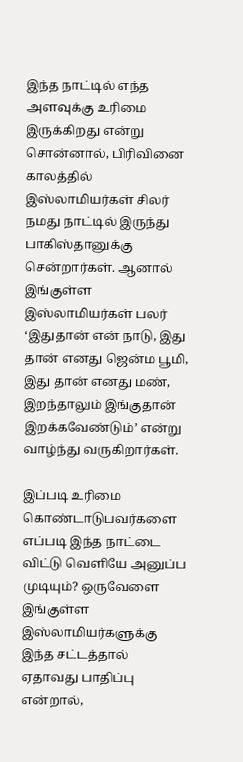இந்த நாட்டில் எந்த அளவுக்கு உரிமை இருக்கிறது என்று சொன்னால், பிரிவினை காலத்தில் இஸ்லாமியர்கள் சிலர் நமது நாட்டில் இருந்து பாகிஸ்தானுக்கு சென்றார்கள். ஆனால் இங்குள்ள இஸ்லாமியர்கள் பலர் ‘இதுதான் என் நாடு, இது தான் எனது ஜென்ம பூமி, இது தான் எனது மண், இறந்தாலும் இங்குதான் இறக்கவேண்டும்’ என்று வாழ்ந்து வருகிறார்கள்.

இப்படி உரிமை கொண்டாடுபவர்களை எப்படி இந்த நாட்டை விட்டு வெளியே அனுப்ப முடியும்? ஒருவேளை இங்குள்ள இஸ்லாமியர்களுக்கு இந்த சட்டத்தால் ஏதாவது பாதிப்பு என்றால்,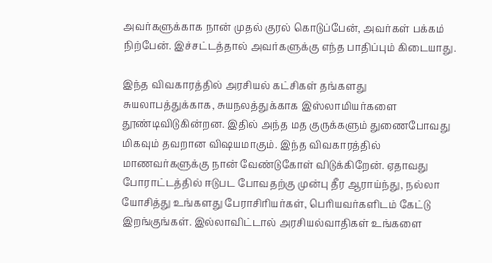அவர்களுக்காக நான் முதல் குரல் கொடுப்பேன், அவர்கள் பக்கம் நிற்பேன். இச்சட்டத்தால் அவர்களுக்கு எந்த பாதிப்பும் கிடையாது.

இந்த விவகாரத்தில் அரசியல் கட்சிகள் தங்களது சுயலாபத்துக்காக, சுயநலத்துக்காக இஸ்லாமியர்களை தூண்டிவிடுகின்றன. இதில் அந்த மத குருக்களும் துணைபோவது மிகவும் தவறான விஷயமாகும். இந்த விவகாரத்தில் மாணவர்களுக்கு நான் வேண்டுகோள் விடுக்கிறேன். ஏதாவது போராட்டத்தில் ஈடுபட போவதற்கு முன்பு தீர ஆராய்ந்து, நல்லா யோசித்து உங்களது பேராசிரியர்கள், பெரியவர்களிடம் கேட்டு இறங்குங்கள். இல்லாவிட்டால் அரசியல்வாதிகள் உங்களை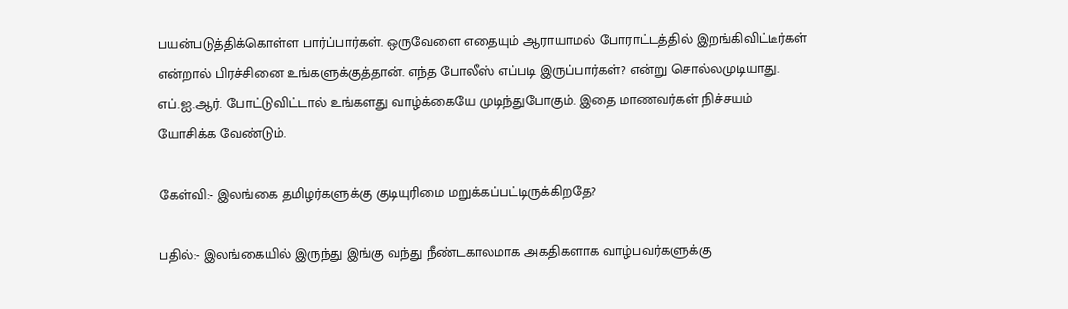பயன்படுத்திக்கொள்ள பார்ப்பார்கள். ஒருவேளை எதையும் ஆராயாமல் போராட்டத்தில் இறங்கிவிட்டீர்கள் என்றால் பிரச்சினை உங்களுக்குத்தான். எந்த போலீஸ் எப்படி இருப்பார்கள்? என்று சொல்லமுடியாது. எப்.ஐ.ஆர். போட்டுவிட்டால் உங்களது வாழ்க்கையே முடிந்துபோகும். இதை மாணவர்கள் நிச்சயம் யோசிக்க வேண்டும்.

கேள்வி:- இலங்கை தமிழர்களுக்கு குடியுரிமை மறுக்கப்பட்டிருக்கிறதே?

பதில்:- இலங்கையில் இருந்து இங்கு வந்து நீண்டகாலமாக அகதிகளாக வாழ்பவர்களுக்கு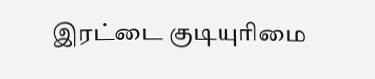இரட்டை குடியுரிமை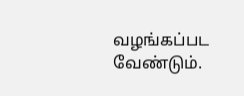வழங்கப்பட வேண்டும்.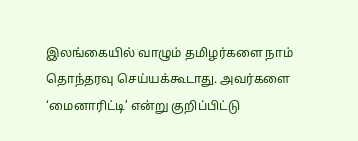இலங்கையில் வாழும் தமிழர்களை நாம் தொந்தரவு செய்யக்கூடாது. அவர்களை ‘மைனாரிட்டி’ என்று குறிப்பிட்டு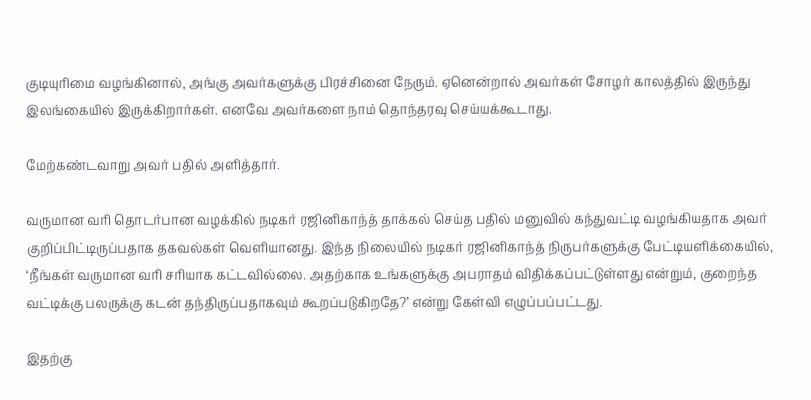குடியுரிமை வழங்கினால், அங்கு அவர்களுக்கு பிரச்சினை நேரும். ஏனென்றால் அவர்கள் சோழர் காலத்தில் இருந்து இலங்கையில் இருக்கிறார்கள். எனவே அவர்களை நாம் தொந்தரவு செய்யக்கூடாது.

மேற்கண்டவாறு அவர் பதில் அளித்தார்.

வருமான வரி தொடர்பான வழக்கில் நடிகர் ரஜினிகாந்த் தாக்கல் செய்த பதில் மனுவில் கந்துவட்டி வழங்கியதாக அவர் குறிப்பிட்டிருப்பதாக தகவல்கள் வெளியானது. இந்த நிலையில் நடிகர் ரஜினிகாந்த் நிருபர்களுக்கு பேட்டியளிக்கையில், ‘நீங்கள் வருமான வரி சரியாக கட்டவில்லை. அதற்காக உங்களுக்கு அபராதம் விதிக்கப்பட்டுள்ளது என்றும், குறைந்த வட்டிக்கு பலருக்கு கடன் தந்திருப்பதாகவும் கூறப்படுகிறதே?’ என்று கேள்வி எழுப்பப்பட்டது.

இதற்கு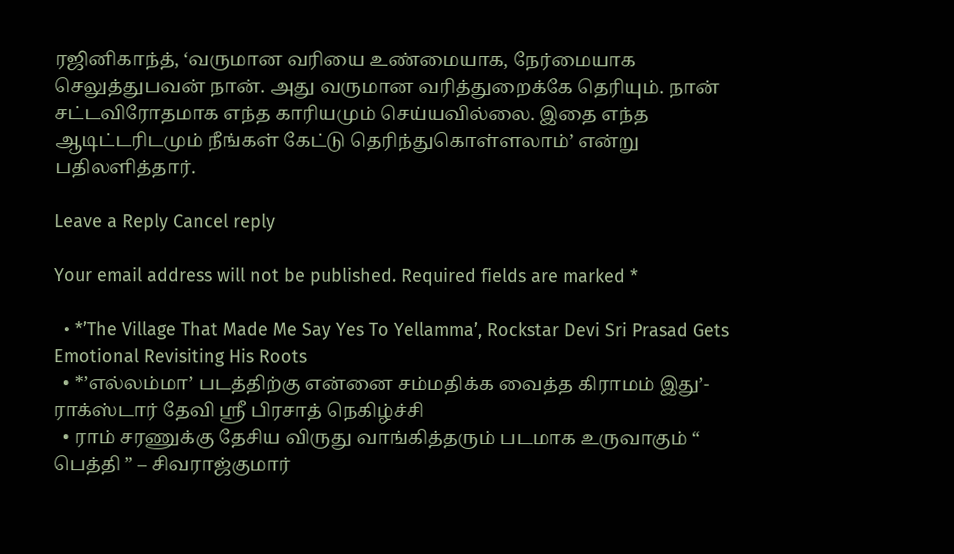ரஜினிகாந்த், ‘வருமான வரியை உண்மையாக, நேர்மையாக செலுத்துபவன் நான். அது வருமான வரித்துறைக்கே தெரியும். நான் சட்டவிரோதமாக எந்த காரியமும் செய்யவில்லை. இதை எந்த ஆடிட்டரிடமும் நீங்கள் கேட்டு தெரிந்துகொள்ளலாம்’ என்று பதிலளித்தார்.

Leave a Reply Cancel reply

Your email address will not be published. Required fields are marked *

  • *’The Village That Made Me Say Yes To Yellamma’, Rockstar Devi Sri Prasad Gets Emotional Revisiting His Roots
  • *’எல்லம்மா’ படத்திற்கு என்னை சம்மதிக்க வைத்த கிராமம் இது’- ராக்ஸ்டார் தேவி ஸ்ரீ பிரசாத் நெகிழ்ச்சி
  • ராம் சரணுக்கு தேசிய விருது வாங்கித்தரும் படமாக உருவாகும் “ பெத்தி ” – சிவராஜ்குமார்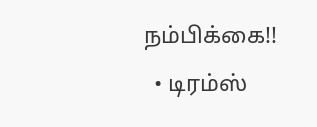நம்பிக்கை!!
  • டிரம்ஸ்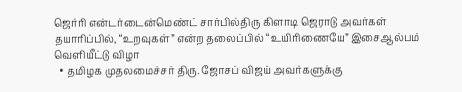ஜெர்ரி என்டர்டைன்மெண்ட் சார்பில்திரு கிளாடி ஜெராடு அவர்கள் தயாரிப்பில், “உறவுகள்” என்ற தலைப்பில் “உயிரிணையே” இசைஆல்பம் வெளியீட்டு விழா
  • தமிழக முதலமைச்சர் திரு. ஜோசப் விஜய் அவர்களுக்கு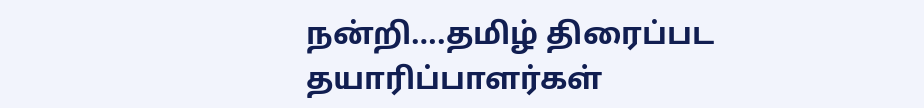நன்றி….தமிழ் திரைப்பட தயாரிப்பாளர்கள்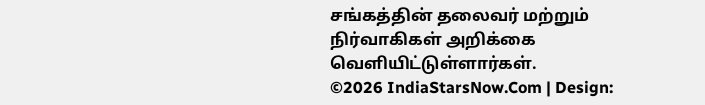சங்கத்தின் தலைவர் மற்றும் நிர்வாகிகள் அறிக்கை வெளியிட்டுள்ளார்கள்.
©2026 IndiaStarsNow.Com | Design: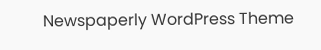Newspaperly WordPress Theme